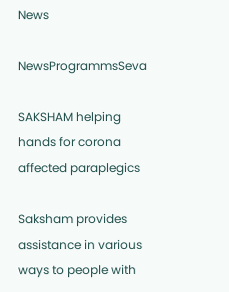News

NewsProgrammsSeva

SAKSHAM helping hands for corona affected paraplegics

Saksham provides assistance in various ways to people with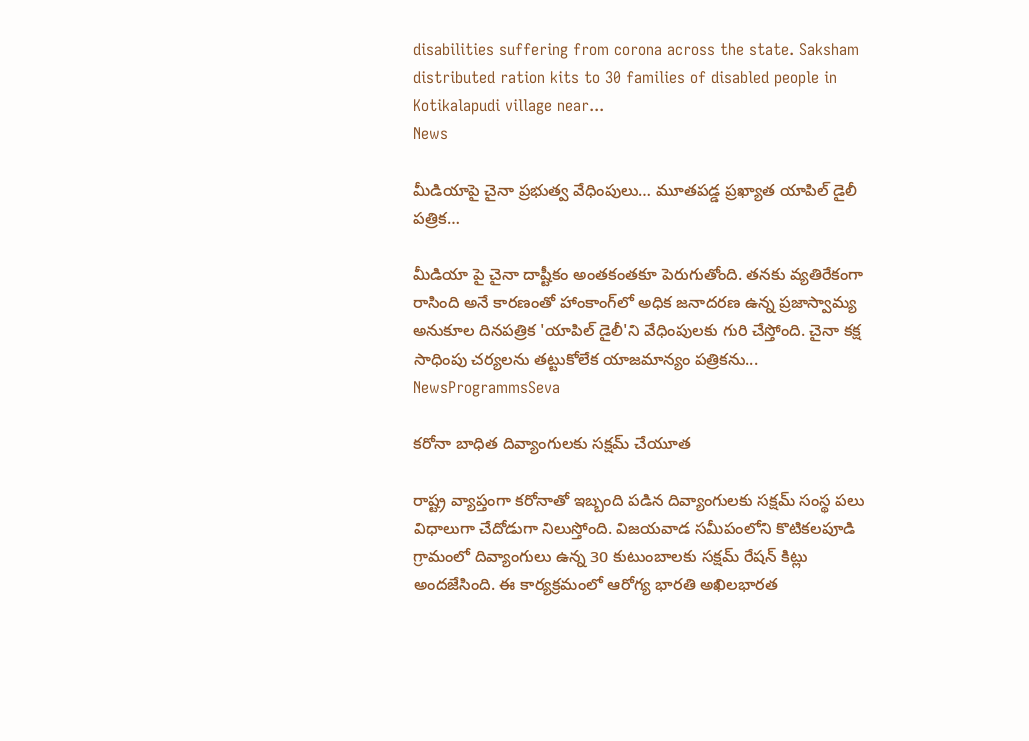disabilities suffering from corona across the state. Saksham distributed ration kits to 30 families of disabled people in Kotikalapudi village near...
News

మీడియాపై చైనా ప్రభుత్వ వేధింపులు… మూతపడ్డ ప్రఖ్యాత యాపిల్ డైలీ పత్రిక…

మీడియా పై చైనా దాష్టీకం అంతకంతకూ పెరుగుతోంది. తనకు వ్యతిరేకంగా రాసింది అనే కారణంతో హాంకాంగ్‌లో అధిక జనాదరణ ఉన్న ప్రజాస్వామ్య అనుకూల దినపత్రిక 'యాపిల్ డైలీ'ని వేధింపులకు గురి చేస్తోంది. చైనా కక్ష సాధింపు చర్యలను తట్టుకోలేక యాజమాన్యం పత్రికను...
NewsProgrammsSeva

కరోనా బాధిత దివ్యాంగులకు సక్షమ్ చేయూత

రాష్ట్ర వ్యాప్తంగా కరోనాతో ఇబ్బంది పడిన దివ్యాంగులకు సక్షమ్ సంస్థ పలు విధాలుగా చేదోడుగా నిలుస్తోంది. విజయవాడ సమీపంలోని కొటికలపూడి గ్రామంలో దివ్యాంగులు ఉన్న 30 కుటుంబాలకు సక్షమ్ రేషన్ కిట్లు అందజేసింది. ఈ కార్యక్రమంలో ఆరోగ్య భారతి అఖిలభారత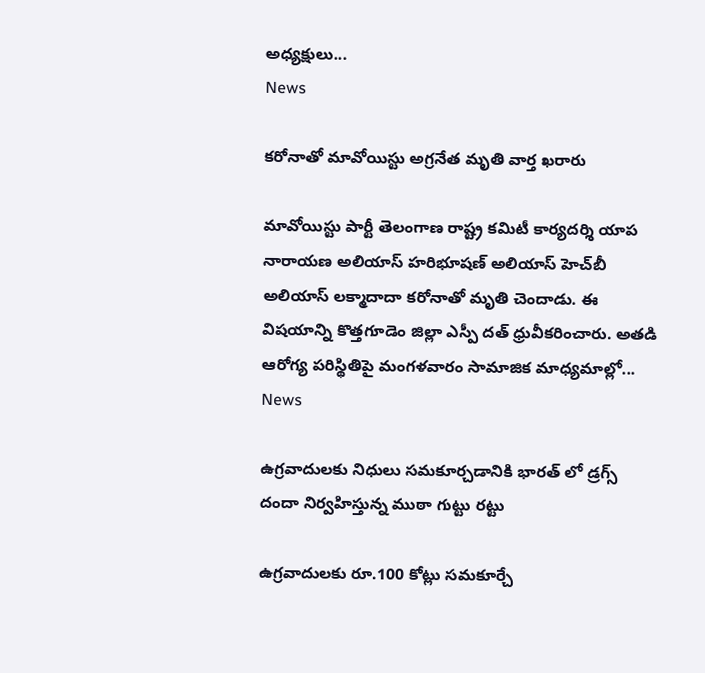అధ్యక్షులు...
News

కరోనాతో మావోయిస్టు అగ్రనేత మృతి వార్త ఖరారు

మావోయిస్టు పార్టీ తెలంగాణ రాష్ట్ర కమిటీ కార్యదర్శి యాప నారాయణ అలియాస్‌ హరిభూషణ్‌ అలియాస్‌ హెచ్‌బీ అలియాస్‌ లక్మాదాదా కరోనాతో మృతి చెందాడు. ఈ విషయాన్ని కొత్తగూడెం జిల్లా ఎస్పీ దత్‌ ధ్రువీకరించారు. అతడి ఆరోగ్య పరిస్థితిపై మంగళవారం సామాజిక మాధ్యమాల్లో...
News

ఉగ్రవాదులకు నిధులు సమకూర్చడానికి భారత్ ‌లో డ్రగ్స్‌ దందా నిర్వహిస్తున్న ముఠా గుట్టు రట్టు

ఉగ్రవాదులకు రూ.100 కోట్లు సమకూర్చే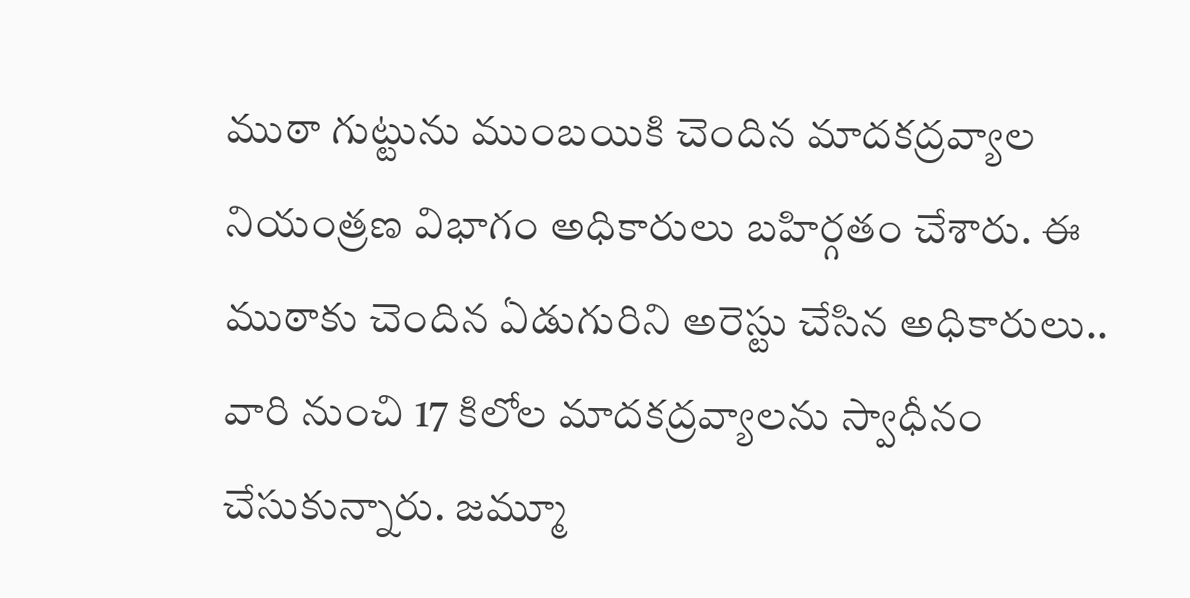ముఠా గుట్టును ముంబయికి చెందిన మాదకద్రవ్యాల నియంత్రణ విభాగం అధికారులు బహిర్గతం చేశారు. ఈ ముఠాకు చెందిన ఏడుగురిని అరెస్టు చేసిన అధికారులు.. వారి నుంచి 17 కిలోల మాదకద్రవ్యాలను స్వాధీనం చేసుకున్నారు. జమ్మూ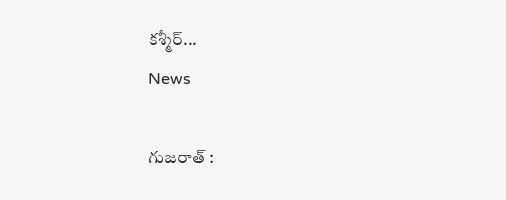కశ్మీర్‌...
News

గుజరాత్ :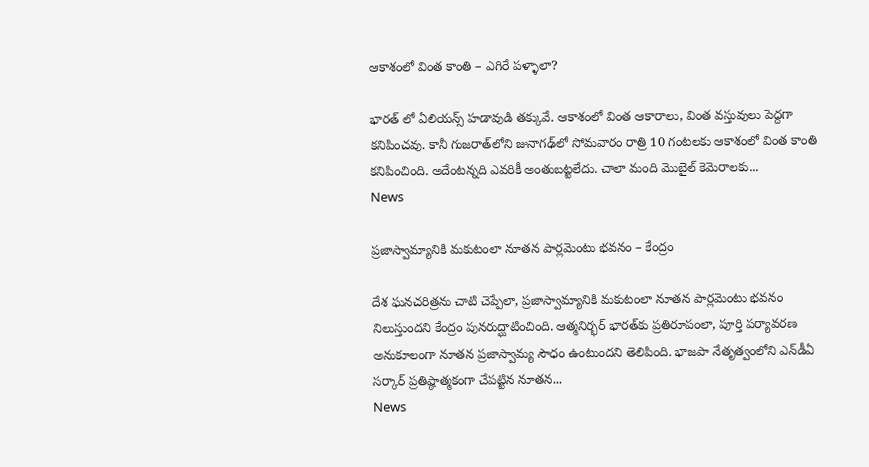ఆకాశంలో వింత కాంతి – ఎగిరే పళ్ళాలా?

భారత్ ‌లో ఏలియన్స్ హడావుడి తక్కువే. ఆకాశంలో వింత ఆకారాలు, వింత వస్తువులు పెద్దగా కనిపించవు. కానీ గుజరాత్‌లోని జునాగఢ్‌లో సోమవారం రాత్రి 10 గంటలకు ఆకాశంలో వింత కాంతి కనిపించింది. అదేంటన్నది ఎవరికీ అంతుబట్టలేదు. చాలా మంది మొబైల్ కెమెరాలకు...
News

ప్రజాస్వామ్యానికి మకుటంలా నూతన పార్లమెంటు భవనం – కేంద్రం

దేశ ఘనచరిత్రను చాటి చెప్పేలా, ప్రజాస్వామ్యానికి మకుటంలా నూతన పార్లమెంటు భవనం నిలుస్తుందని కేంద్రం పునరుద్ఘాటించింది. ఆత్మనిర్భర్ భారత్‌కు ప్రతిరూపంలా, పూర్తి పర్యావరణ అనుకూలంగా నూతన ప్రజాస్వామ్య సౌధం ఉంటుందని తెలిపింది. భాజపా నేతృత్వంలోని ఎన్‌డీఏ సర్కార్ ప్రతిష్ఠాత్మకంగా చేపట్టిన నూతన...
News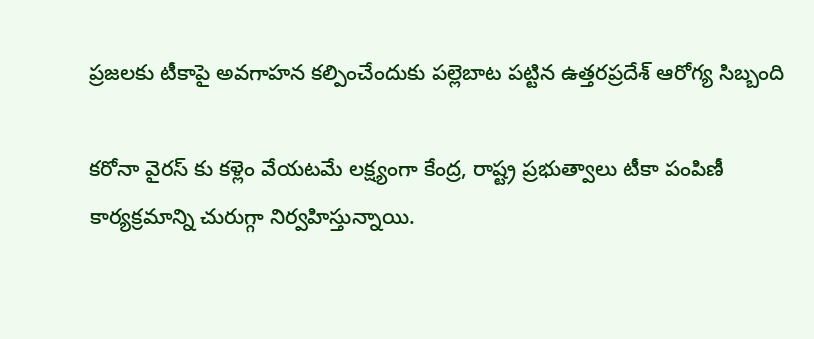ప్రజలకు టీకాపై అవగాహన కల్పించేందుకు పల్లెబాట పట్టిన ఉత్తరప్రదేశ్ ఆరోగ్య సిబ్బంది

కరోనా వైరస్ ‌కు కళ్లెం వేయటమే లక్ష్యంగా కేంద్ర, రాష్ట్ర ప్రభుత్వాలు టీకా పంపిణీ కార్యక్రమాన్ని చురుగ్గా నిర్వహిస్తున్నాయి.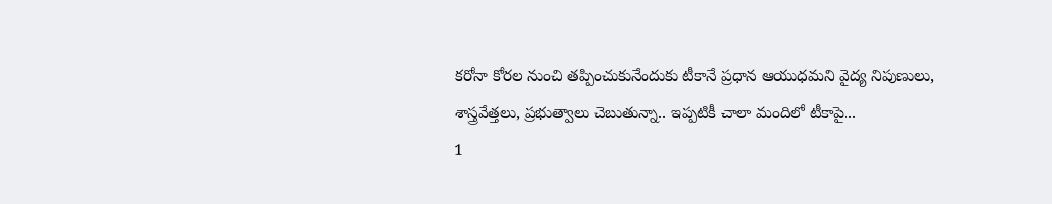కరోనా కోరల నుంచి తప్పించుకునేందుకు టీకానే ప్రధాన ఆయుధమని వైద్య నిపుణులు, శాస్త్రవేత్తలు, ప్రభుత్వాలు చెబుతున్నా.. ఇప్పటికీ చాలా మందిలో టీకాపై...
1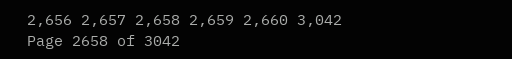2,656 2,657 2,658 2,659 2,660 3,042
Page 2658 of 3042